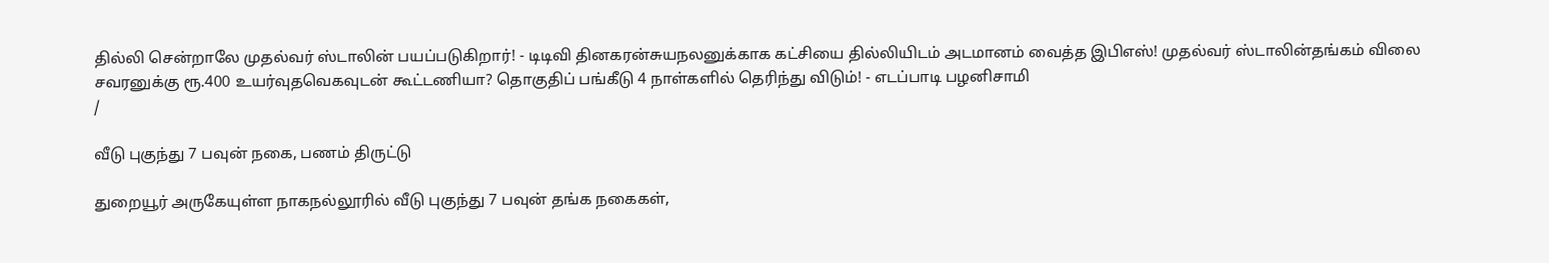தில்லி சென்றாலே முதல்வர் ஸ்டாலின் பயப்படுகிறார்! - டிடிவி தினகரன்சுயநலனுக்காக கட்சியை தில்லியிடம் அடமானம் வைத்த இபிஎஸ்! முதல்வர் ஸ்டாலின்தங்கம் விலை சவரனுக்கு ரூ.400 உயர்வுதவெகவுடன் கூட்டணியா? தொகுதிப் பங்கீடு 4 நாள்களில் தெரிந்து விடும்! - எடப்பாடி பழனிசாமி
/

வீடு புகுந்து 7 பவுன் நகை, பணம் திருட்டு

துறையூர் அருகேயுள்ள நாகநல்லூரில் வீடு புகுந்து 7 பவுன் தங்க நகைகள்,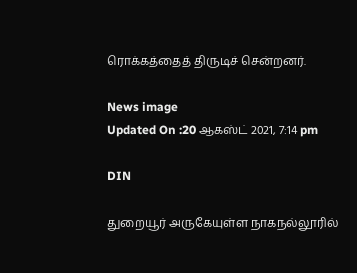ரொக்கத்தைத் திருடிச் சென்றனர்.

News image
Updated On :20 ஆகஸ்ட் 2021, 7:14 pm

DIN

துறையூர் அருகேயுள்ள நாகநல்லூரில்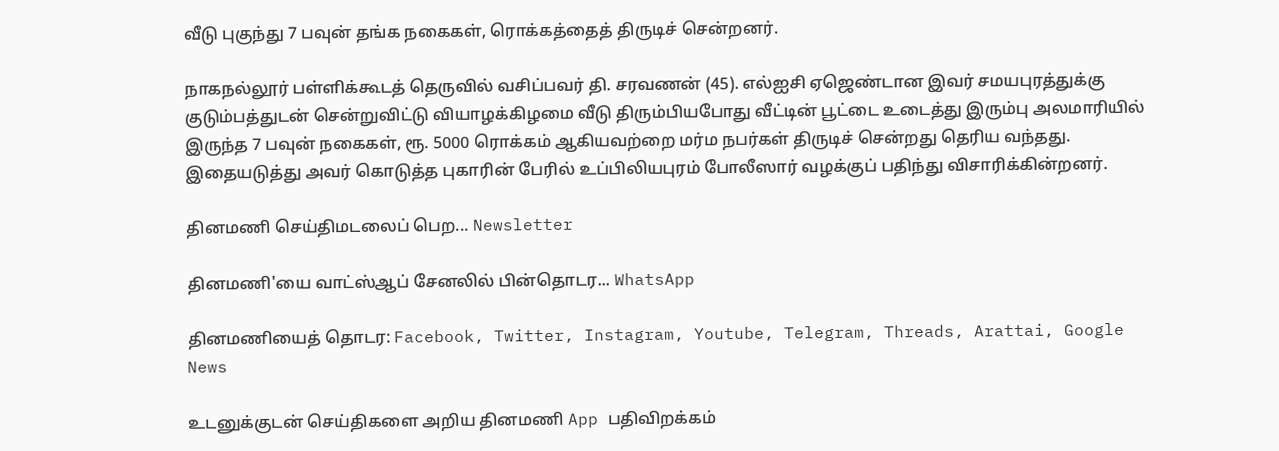வீடு புகுந்து 7 பவுன் தங்க நகைகள், ரொக்கத்தைத் திருடிச் சென்றனர்.

நாகநல்லூர் பள்ளிக்கூடத் தெருவில் வசிப்பவர் தி. சரவணன் (45). எல்ஐசி ஏஜெண்டான இவர் சமயபுரத்துக்கு குடும்பத்துடன் சென்றுவிட்டு வியாழக்கிழமை வீடு திரும்பியபோது வீட்டின் பூட்டை உடைத்து இரும்பு அலமாரியில் இருந்த 7 பவுன் நகைகள், ரூ. 5000 ரொக்கம் ஆகியவற்றை மர்ம நபர்கள் திருடிச் சென்றது தெரிய வந்தது. இதையடுத்து அவர் கொடுத்த புகாரின் பேரில் உப்பிலியபுரம் போலீஸார் வழக்குப் பதிந்து விசாரிக்கின்றனர்.

தினமணி செய்திமடலைப் பெற... Newsletter

தினமணி'யை வாட்ஸ்ஆப் சேனலில் பின்தொடர... WhatsApp

தினமணியைத் தொடர: Facebook, Twitter, Instagram, Youtube, Telegram, Threads, Arattai, Google News

உடனுக்குடன் செய்திகளை அறிய தினமணி App பதிவிறக்கம்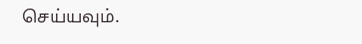செய்யவும்.